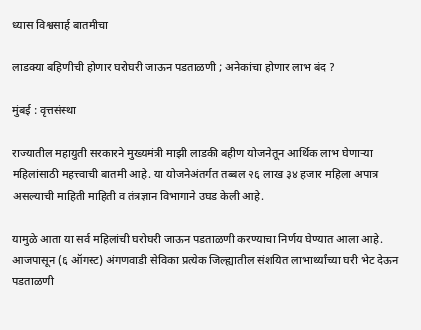ध्यास विश्वसार्ह बातमीचा

लाडक्या बहिणीची होणार घरोघरी जाऊन पडताळणी ; अनेकांचा होणार लाभ बंद ?

मुंबई : वृत्तसंस्था

राज्यातील महायुती सरकारने मुख्यमंत्री माझी लाडकी बहीण योजनेतून आर्थिक लाभ घेणाऱ्या महिलांसाठी महत्त्वाची बातमी आहे. या योजनेअंतर्गत तब्बल २६ लाख ३४ हजार महिला अपात्र असल्याची माहिती माहिती व तंत्रज्ञान विभागाने उघड केली आहे.

यामुळे आता या सर्व महिलांची घरोघरी जाऊन पडताळणी करण्याचा निर्णय घेण्यात आला आहे. आजपासून (६ ऑगस्ट) अंगणवाडी सेविका प्रत्येक जिल्ह्यातील संशयित लाभार्थ्यांच्या घरी भेट देऊन पडताळणी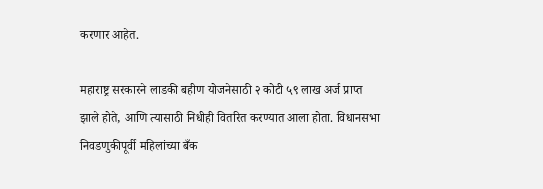करणार आहेत.

महाराष्ट्र सरकारने लाडकी बहीण योजनेसाठी २ कोटी ५९ लाख अर्ज प्राप्त झाले होते, आणि त्यासाठी निधीही वितरित करण्यात आला होता. विधानसभा निवडणुकीपूर्वी महिलांच्या बँक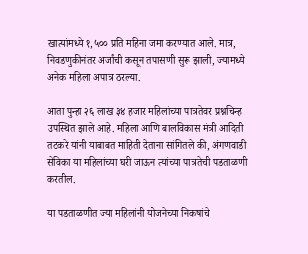खात्यांमध्ये १,५०० प्रति महिना जमा करण्यात आले. मात्र, निवडणुकीनंतर अर्जांची कसून तपासणी सुरू झाली, ज्यामध्ये अनेक महिला अपात्र ठरल्या.

आता पुन्हा २६ लाख ३४ हजार महिलांच्या पात्रतेवर प्रश्नचिन्ह उपस्थित झाले आहे. महिला आणि बालविकास मंत्री आदिती तटकरे यांनी याबाबत माहिती देताना सांगितले की, अंगणवाडी सेविका या महिलांच्या घरी जाऊन त्यांच्या पात्रतेची पडताळणी करतील.

या पडताळणीत ज्या महिलांनी योजनेच्या निकषांचे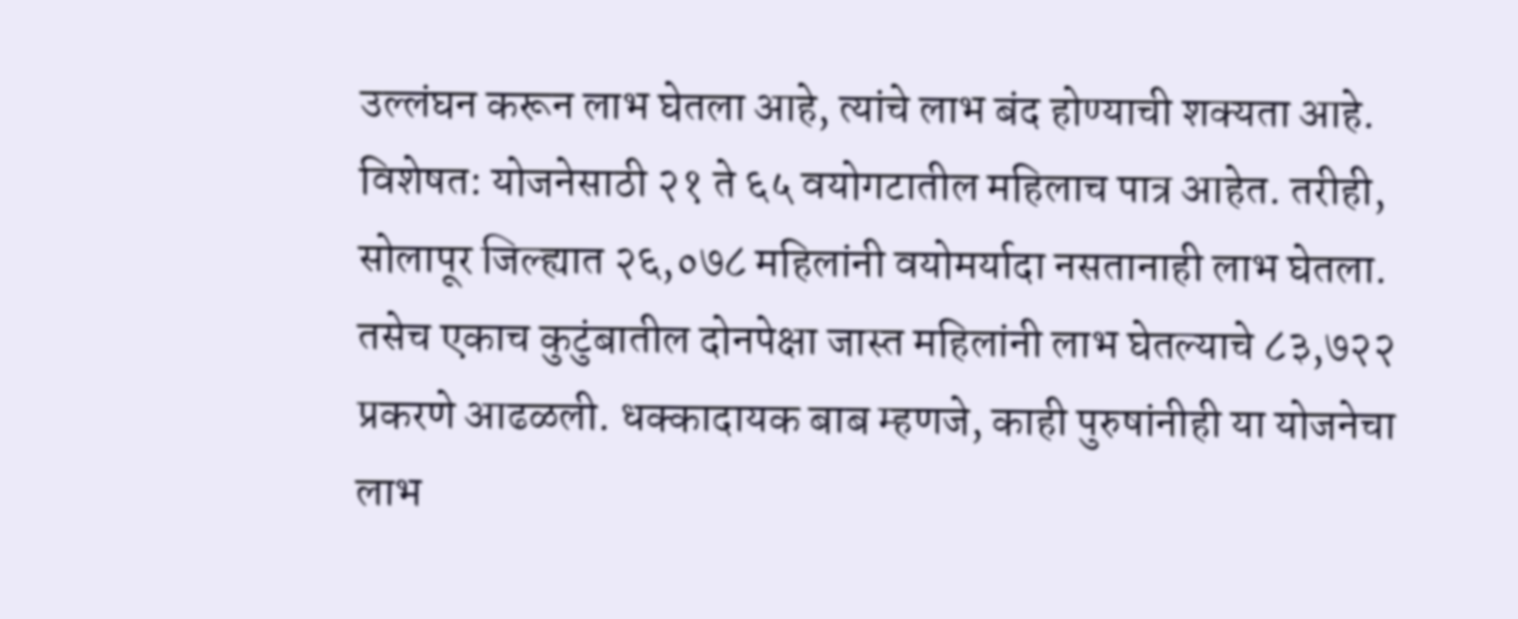उल्लंघन करून लाभ घेतला आहे, त्यांचे लाभ बंद होण्याची शक्यता आहे. विशेषत: योजनेसाठी २१ ते ६५ वयोगटातील महिलाच पात्र आहेत. तरीही, सोलापूर जिल्ह्यात २६,०७८ महिलांनी वयोमर्यादा नसतानाही लाभ घेतला. तसेच एकाच कुटुंबातील दोनपेक्षा जास्त महिलांनी लाभ घेतल्याचे ८३,७२२ प्रकरणे आढळली. धक्कादायक बाब म्हणजे, काही पुरुषांनीही या योजनेचा लाभ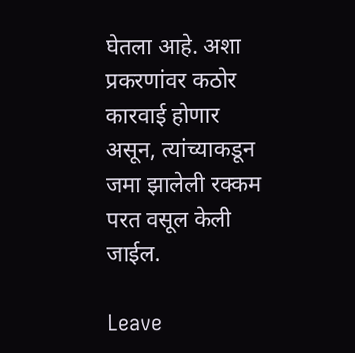घेतला आहे. अशा प्रकरणांवर कठोर कारवाई होणार असून, त्यांच्याकडून जमा झालेली रक्कम परत वसूल केली जाईल.

Leave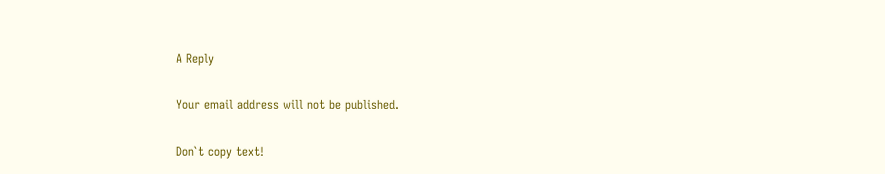A Reply

Your email address will not be published.

Don`t copy text!